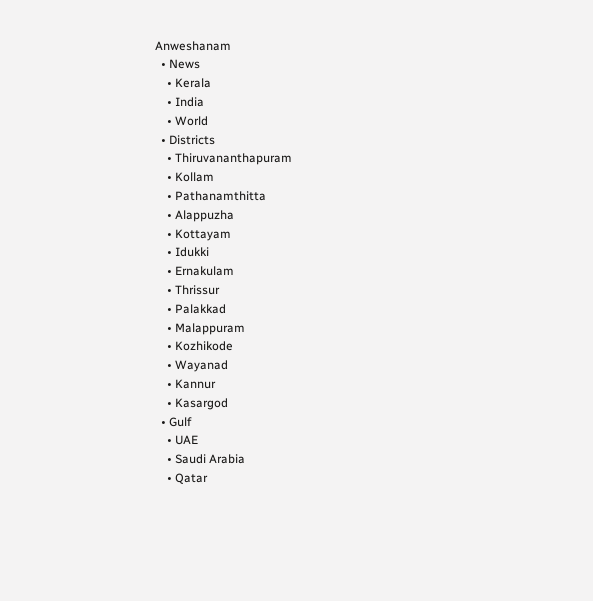Anweshanam
  • News
    • Kerala
    • India
    • World
  • Districts
    • Thiruvananthapuram
    • Kollam
    • Pathanamthitta
    • Alappuzha
    • Kottayam
    • Idukki
    • Ernakulam
    • Thrissur
    • Palakkad
    • Malappuram
    • Kozhikode
    • Wayanad
    • Kannur
    • Kasargod
  • Gulf
    • UAE
    • Saudi Arabia
    • Qatar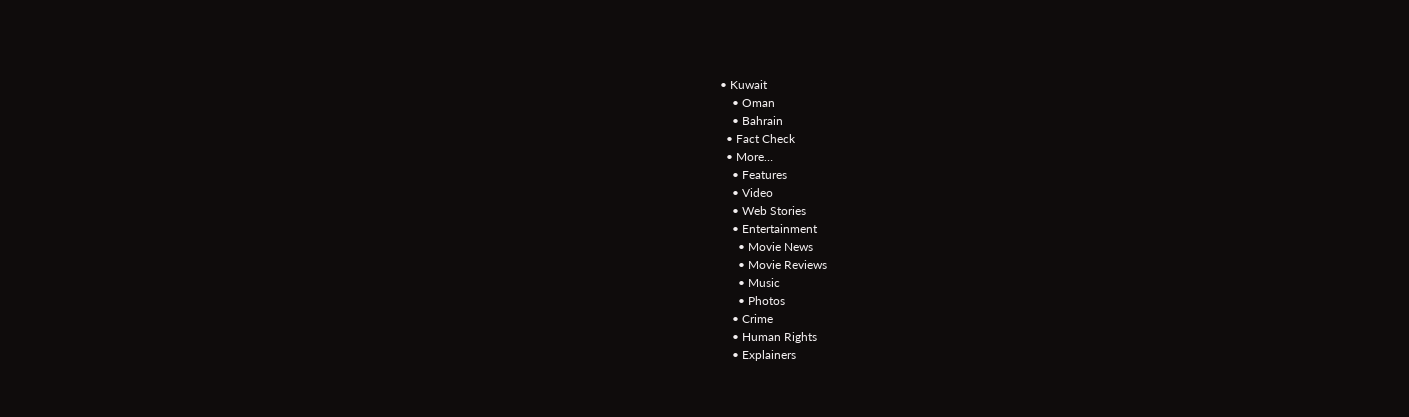• Kuwait
    • Oman
    • Bahrain
  • Fact Check
  • More…
    • Features
    • Video
    • Web Stories
    • Entertainment
      • Movie News
      • Movie Reviews
      • Music
      • Photos
    • Crime
    • Human Rights
    • Explainers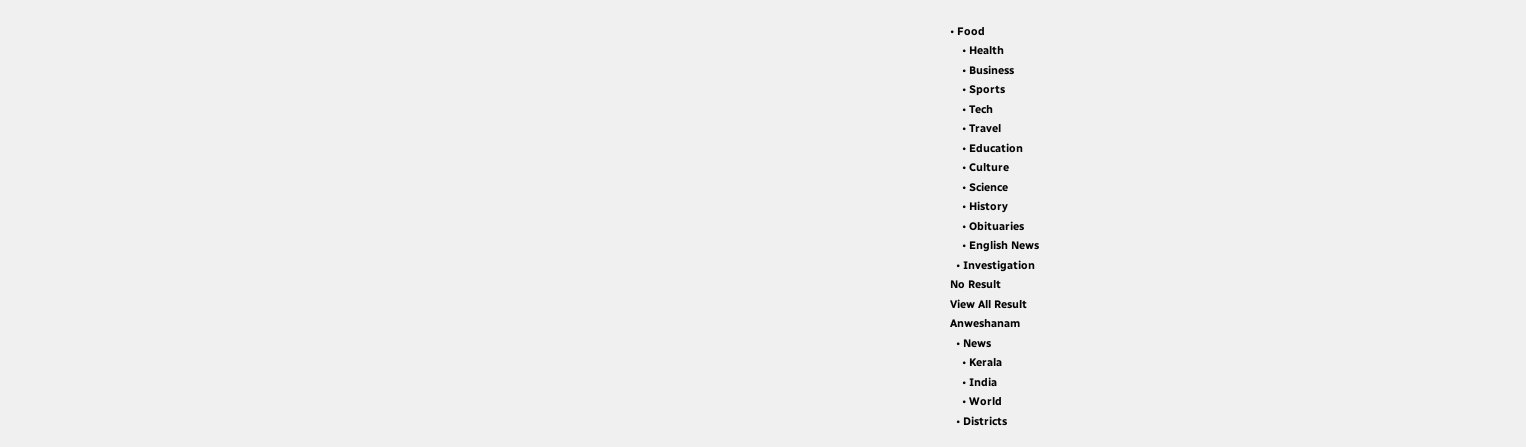• Food
    • Health
    • Business
    • Sports
    • Tech
    • Travel
    • Education
    • Culture
    • Science
    • History
    • Obituaries
    • English News
  • Investigation
No Result
View All Result
Anweshanam
  • News
    • Kerala
    • India
    • World
  • Districts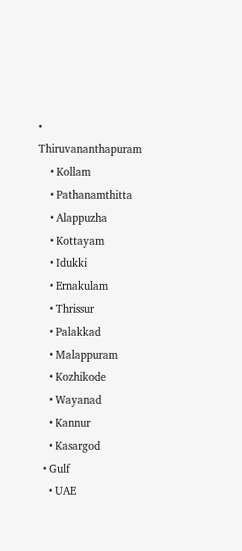• Thiruvananthapuram
    • Kollam
    • Pathanamthitta
    • Alappuzha
    • Kottayam
    • Idukki
    • Ernakulam
    • Thrissur
    • Palakkad
    • Malappuram
    • Kozhikode
    • Wayanad
    • Kannur
    • Kasargod
  • Gulf
    • UAE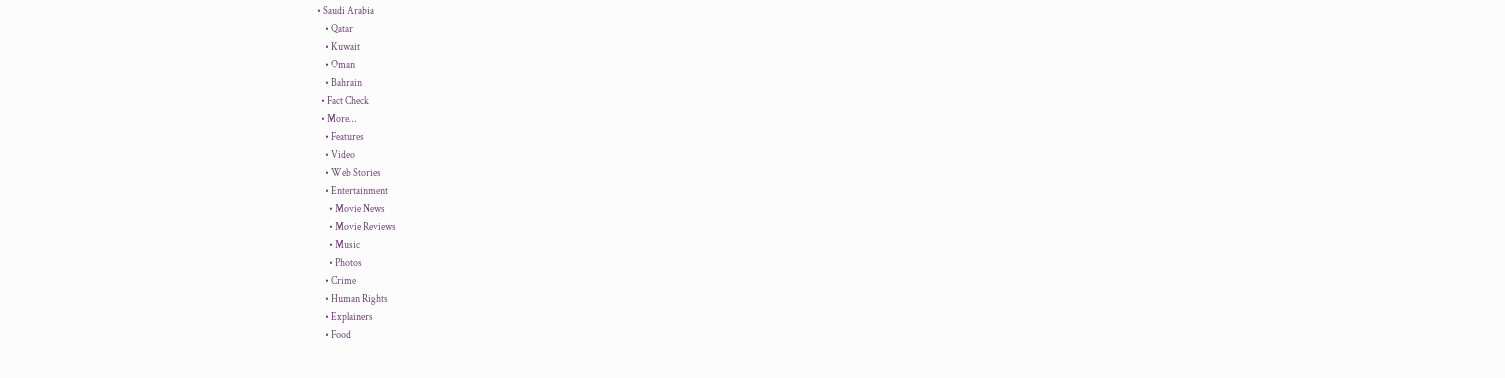• Saudi Arabia
    • Qatar
    • Kuwait
    • Oman
    • Bahrain
  • Fact Check
  • More…
    • Features
    • Video
    • Web Stories
    • Entertainment
      • Movie News
      • Movie Reviews
      • Music
      • Photos
    • Crime
    • Human Rights
    • Explainers
    • Food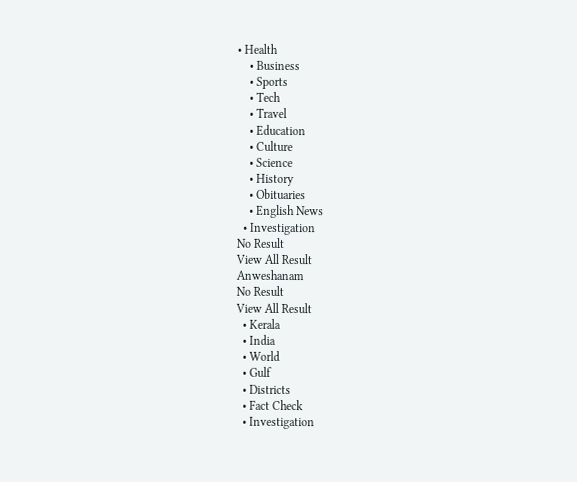• Health
    • Business
    • Sports
    • Tech
    • Travel
    • Education
    • Culture
    • Science
    • History
    • Obituaries
    • English News
  • Investigation
No Result
View All Result
Anweshanam
No Result
View All Result
  • Kerala
  • India
  • World
  • Gulf
  • Districts
  • Fact Check
  • Investigation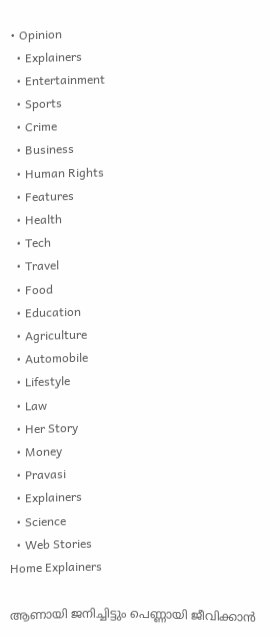• Opinion
  • Explainers
  • Entertainment
  • Sports
  • Crime
  • Business
  • Human Rights
  • Features
  • Health
  • Tech
  • Travel
  • Food
  • Education
  • Agriculture
  • Automobile
  • Lifestyle
  • Law
  • Her Story
  • Money
  • Pravasi
  • Explainers
  • Science
  • Web Stories
Home Explainers

ആണായി ജനിച്ചിട്ടും പെണ്ണായി ജീവിക്കാൻ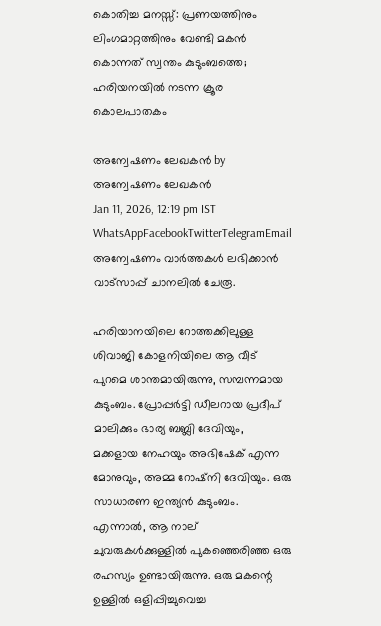കൊതിച്ച മനസ്സ്: പ്രണയത്തിനും ലിംഗമാറ്റത്തിനും വേണ്ടി മകൻ കൊന്നത് സ്വന്തം കുടുംബത്തെ; ഹരിയനയിൽ നടന്ന ക്രൂര കൊലപാതകം

അന്വേഷണം ലേഖകൻ by അന്വേഷണം ലേഖകൻ
Jan 11, 2026, 12:19 pm IST
WhatsAppFacebookTwitterTelegramEmail
അന്വേഷണം വാർത്തകൾ ലഭിക്കാന്‍ വാട്സാപ്പ് ചാനലില്‍ ചേരൂ.

ഹരിയാനയിലെ റോത്തക്കിലുള്ള ശിവാജി കോളനിയിലെ ആ വീട് പുറമെ ശാന്തമായിരുന്നു, സമ്പന്നമായ കുടുംബം. പ്രോപ്പർട്ടി ഡീലറായ പ്രദീപ് മാലിക്കും ഭാര്യ ബബ്ലി ദേവിയും, മക്കളായ നേഹയും അഭിഷേക് എന്ന മോനുവും, അമ്മ റോഷ്‌നി ദേവിയും. ഒരു സാധാരണ ഇന്ത്യൻ കുടുംബം. എന്നാൽ, ആ നാല് ചുവരുകൾക്കുള്ളിൽ പുകഞ്ഞെരിഞ്ഞ ഒരു രഹസ്യം ഉണ്ടായിരുന്നു. ഒരു മകന്റെ ഉള്ളിൽ ഒളിപ്പിച്ചുവെച്ച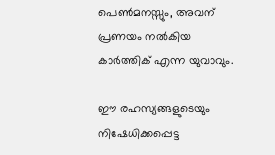പെൺമനസ്സും, അവന് പ്രണയം നൽകിയ കാർത്തിക് എന്ന യുവാവും.

ഈ രഹസ്യങ്ങളുടെയും നിഷേധിക്കപ്പെട്ട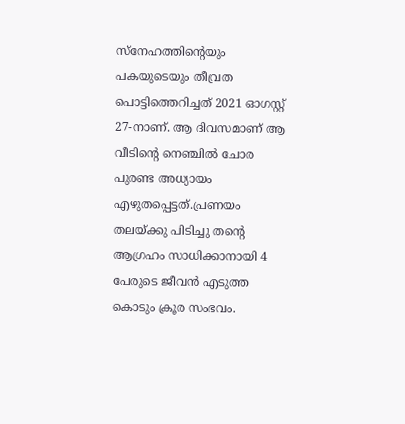സ്നേഹത്തിന്റെയും പകയുടെയും തീവ്രത പൊട്ടിത്തെറിച്ചത് 2021 ഓഗസ്റ്റ് 27-നാണ്. ആ ദിവസമാണ് ആ വീടിന്റെ നെഞ്ചിൽ ചോര പുരണ്ട അധ്യായം എഴുതപ്പെട്ടത്.പ്രണയം തലയ്ക്കു പിടിച്ചു തന്റെ ആഗ്രഹം സാധിക്കാനായി 4 പേരുടെ ജീവൻ എടുത്ത കൊടും ക്രൂര സംഭവം.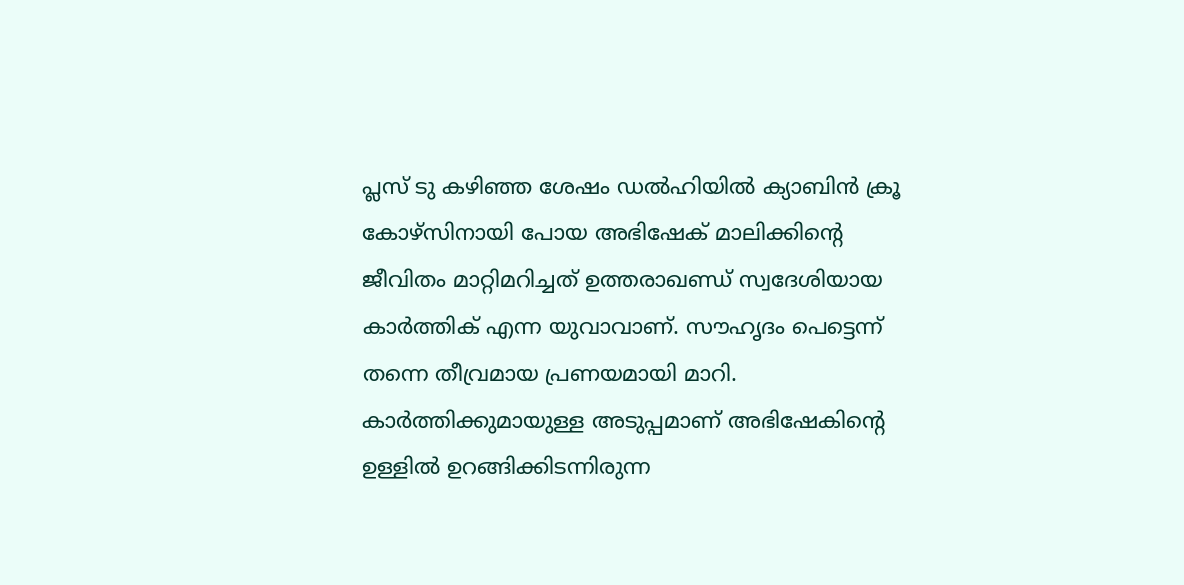പ്ലസ് ടു കഴിഞ്ഞ ശേഷം ഡൽഹിയിൽ ക്യാബിൻ ക്രൂ കോഴ്‌സിനായി പോയ അഭിഷേക് മാലിക്കിന്റെ ജീവിതം മാറ്റിമറിച്ചത് ഉത്തരാഖണ്ഡ് സ്വദേശിയായ കാർത്തിക് എന്ന യുവാവാണ്. സൗഹൃദം പെട്ടെന്ന് തന്നെ തീവ്രമായ പ്രണയമായി മാറി. കാർത്തിക്കുമായുള്ള അടുപ്പമാണ് അഭിഷേകിന്റെ ഉള്ളിൽ ഉറങ്ങിക്കിടന്നിരുന്ന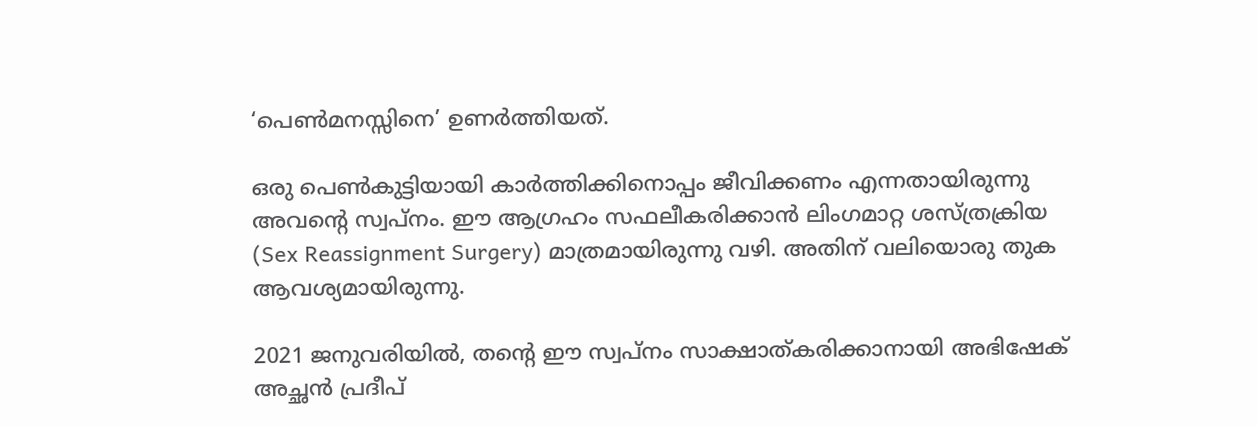‘പെൺമനസ്സിനെ’ ഉണർത്തിയത്.

ഒരു പെൺകുട്ടിയായി കാർത്തിക്കിനൊപ്പം ജീവിക്കണം എന്നതായിരുന്നു അവന്റെ സ്വപ്നം. ഈ ആഗ്രഹം സഫലീകരിക്കാൻ ലിംഗമാറ്റ ശസ്ത്രക്രിയ (Sex Reassignment Surgery) മാത്രമായിരുന്നു വഴി. അതിന് വലിയൊരു തുക ആവശ്യമായിരുന്നു.

2021 ജനുവരിയിൽ, തന്റെ ഈ സ്വപ്നം സാക്ഷാത്കരിക്കാനായി അഭിഷേക് അച്ഛൻ പ്രദീപ്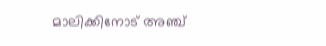മാലിക്കിനോട് അഞ്ച്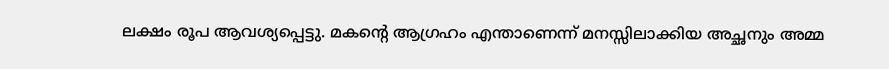ലക്ഷം രൂപ ആവശ്യപ്പെട്ടു. മകന്റെ ആഗ്രഹം എന്താണെന്ന് മനസ്സിലാക്കിയ അച്ഛനും അമ്മ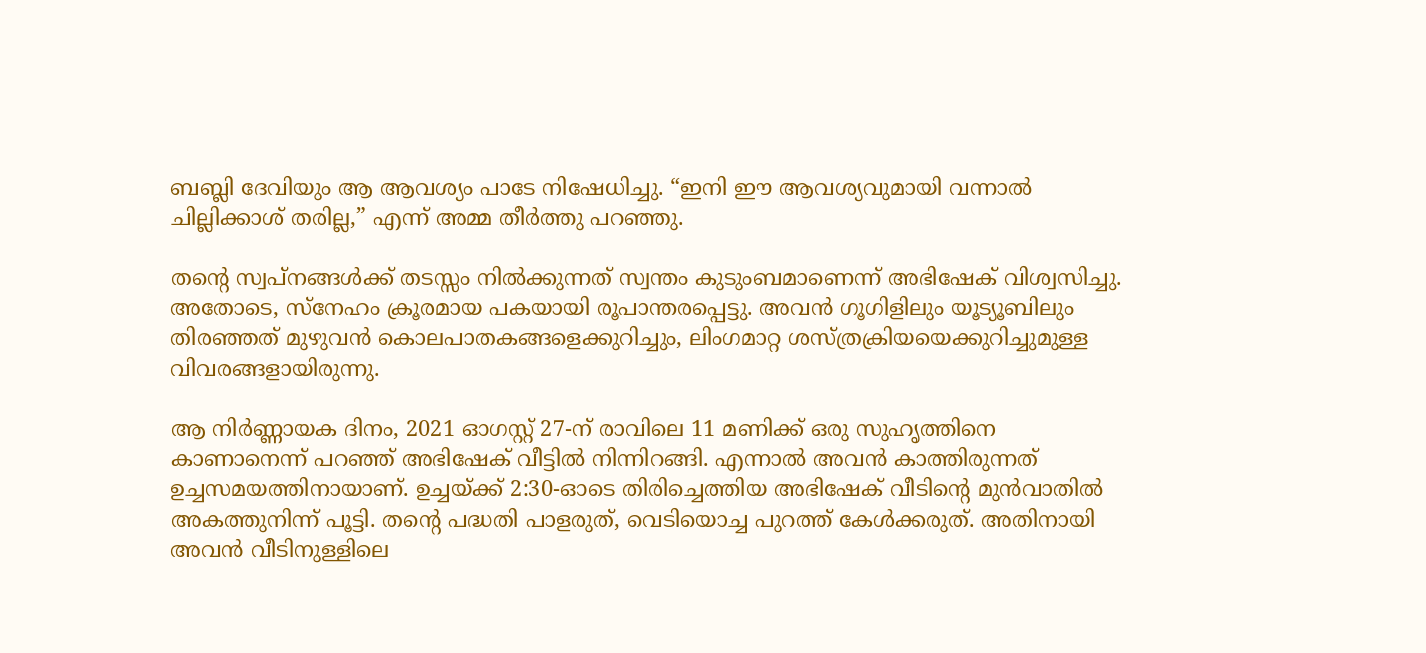ബബ്ലി ദേവിയും ആ ആവശ്യം പാടേ നിഷേധിച്ചു. “ഇനി ഈ ആവശ്യവുമായി വന്നാൽ ചില്ലിക്കാശ് തരില്ല,” എന്ന് അമ്മ തീർത്തു പറഞ്ഞു.

തന്റെ സ്വപ്നങ്ങൾക്ക് തടസ്സം നിൽക്കുന്നത് സ്വന്തം കുടുംബമാണെന്ന് അഭിഷേക് വിശ്വസിച്ചു. അതോടെ, സ്നേഹം ക്രൂരമായ പകയായി രൂപാന്തരപ്പെട്ടു. അവൻ ഗൂഗിളിലും യൂട്യൂബിലും തിരഞ്ഞത് മുഴുവൻ കൊലപാതകങ്ങളെക്കുറിച്ചും, ലിംഗമാറ്റ ശസ്ത്രക്രിയയെക്കുറിച്ചുമുള്ള വിവരങ്ങളായിരുന്നു.

ആ നിർണ്ണായക ദിനം, 2021 ഓഗസ്റ്റ് 27-ന് രാവിലെ 11 മണിക്ക് ഒരു സുഹൃത്തിനെ കാണാനെന്ന് പറഞ്ഞ് അഭിഷേക് വീട്ടിൽ നിന്നിറങ്ങി. എന്നാൽ അവൻ കാത്തിരുന്നത് ഉച്ചസമയത്തിനായാണ്. ഉച്ചയ്ക്ക് 2:30-ഓടെ തിരിച്ചെത്തിയ അഭിഷേക് വീടിന്റെ മുൻവാതിൽ അകത്തുനിന്ന് പൂട്ടി. തന്റെ പദ്ധതി പാളരുത്, വെടിയൊച്ച പുറത്ത് കേൾക്കരുത്. അതിനായി അവൻ വീടിനുള്ളിലെ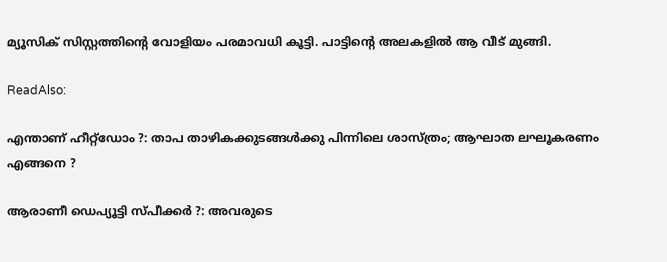മ്യൂസിക് സിസ്റ്റത്തിന്റെ വോളിയം പരമാവധി കൂട്ടി. പാട്ടിന്റെ അലകളിൽ ആ വീട് മുങ്ങി.

ReadAlso:

എന്താണ് ഹീറ്റ്‌ഡോം ?: താപ താഴികക്കുടങ്ങള്‍ക്കു പിന്നിലെ ശാസ്ത്രം; ആഘാത ലഘൂകരണം എങ്ങനെ ?

ആരാണീ ഡെപ്യൂട്ടി സ്പീക്കര്‍ ?: അവരുടെ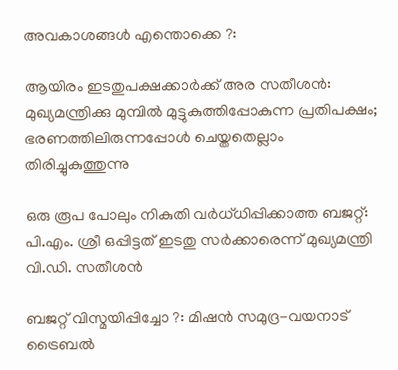അവകാശങ്ങള്‍ എന്തൊക്കെ ?:

ആയിരം ഇടതുപക്ഷക്കാര്‍ക്ക് അര സതീശന്‍: മുഖ്യമന്ത്രിക്കു മുമ്പില്‍ മുട്ടുകുത്തിപ്പോകുന്ന പ്രതിപക്ഷം; ഭരണത്തിലിരുന്നപ്പോള്‍ ചെയ്തതെല്ലാം തിരിച്ചുകുത്തുന്നു

ഒരു രൂപ പോലും നികുതി വര്‍ധ്ധിപ്പിക്കാത്ത ബജറ്റ്: പി.എം. ശ്രീ ഒപ്പിട്ടത് ഇടതു സര്‍ക്കാരെന്ന് മുഖ്യമന്ത്രി വി.ഡി. സതീശന്‍

ബജറ്റ് വിസ്മയിപ്പിച്ചോ ?: മിഷന്‍ സമുദ്ര-വയനാട് ട്രൈബല്‍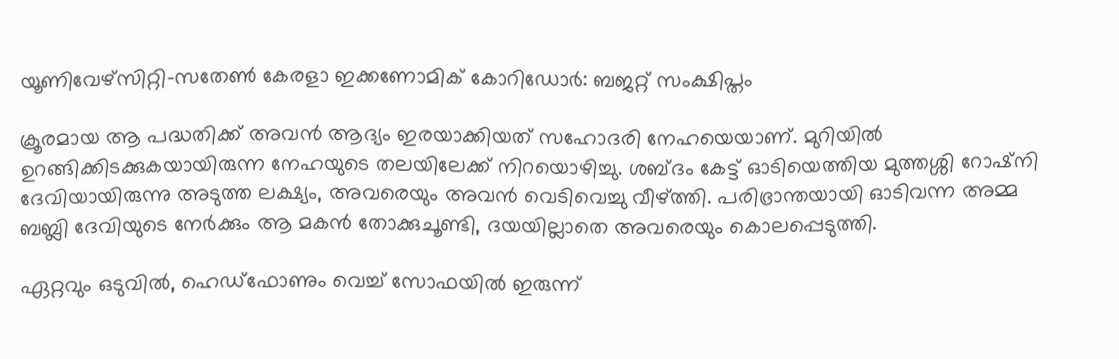യൂണിവേഴ്‌സിറ്റി-സതേണ്‍ കേരളാ ഇക്കണോമിക് കോറിഡോര്‍: ബജറ്റ് സംക്ഷിപ്തം

ക്രൂരമായ ആ പദ്ധതിക്ക് അവൻ ആദ്യം ഇരയാക്കിയത് സഹോദരി നേഹയെയാണ്. മുറിയിൽ ഉറങ്ങിക്കിടക്കുകയായിരുന്ന നേഹയുടെ തലയിലേക്ക് നിറയൊഴിച്ചു. ശബ്ദം കേട്ട് ഓടിയെത്തിയ മുത്തശ്ശി റോഷ്‌നി ദേവിയായിരുന്നു അടുത്ത ലക്ഷ്യം, അവരെയും അവൻ വെടിവെച്ചു വീഴ്ത്തി. പരിഭ്രാന്തയായി ഓടിവന്ന അമ്മ ബബ്ലി ദേവിയുടെ നേർക്കും ആ മകൻ തോക്കുചൂണ്ടി, ദയയില്ലാതെ അവരെയും കൊലപ്പെടുത്തി.

ഏറ്റവും ഒടുവിൽ, ഹെഡ്‌ഫോണും വെച്ച് സോഫയിൽ ഇരുന്ന്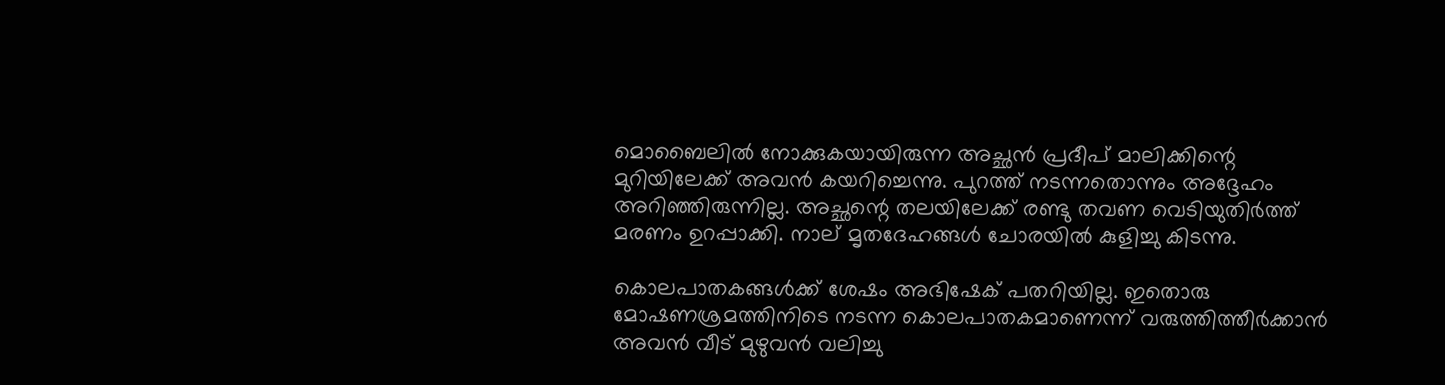മൊബൈലിൽ നോക്കുകയായിരുന്ന അച്ഛൻ പ്രദീപ് മാലിക്കിന്റെ മുറിയിലേക്ക് അവൻ കയറിച്ചെന്നു. പുറത്ത് നടന്നതൊന്നും അദ്ദേഹം അറിഞ്ഞിരുന്നില്ല. അച്ഛന്റെ തലയിലേക്ക് രണ്ടു തവണ വെടിയുതിർത്ത് മരണം ഉറപ്പാക്കി. നാല് മൃതദേഹങ്ങൾ ചോരയിൽ കുളിച്ചു കിടന്നു.

കൊലപാതകങ്ങൾക്ക് ശേഷം അഭിഷേക് പതറിയില്ല. ഇതൊരു മോഷണശ്രമത്തിനിടെ നടന്ന കൊലപാതകമാണെന്ന് വരുത്തിത്തീർക്കാൻ അവൻ വീട് മുഴുവൻ വലിച്ചു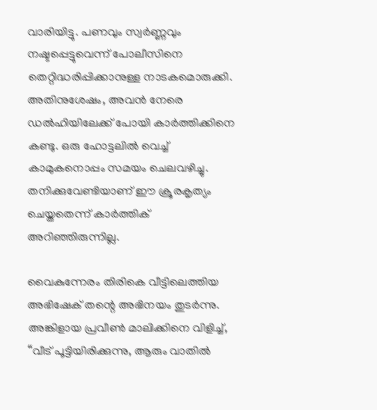വാരിയിട്ടു. പണവും സ്വർണ്ണവും നഷ്ടപ്പെട്ടുവെന്ന് പോലീസിനെ തെറ്റിദ്ധരിപ്പിക്കാനുള്ള നാടകമൊരുക്കി. അതിനുശേഷം, അവൻ നേരെ ഡൽഹിയിലേക്ക് പോയി കാർത്തിക്കിനെ കണ്ടു. ഒരു ഹോട്ടലിൽ വെച്ച് കാമുകനൊപ്പം സമയം ചെലവഴിച്ചു. തനിക്കുവേണ്ടിയാണ് ഈ ക്രൂരകൃത്യം ചെയ്തതെന്ന് കാർത്തിക് അറിഞ്ഞിരുന്നില്ല.

വൈകുന്നേരം തിരികെ വീട്ടിലെത്തിയ അഭിഷേക് തന്റെ അഭിനയം തുടർന്നു. അങ്കിളായ പ്രവീൺ മാലിക്കിനെ വിളിച്ച്, “വീട് പൂട്ടിയിരിക്കുന്നു, ആരും വാതിൽ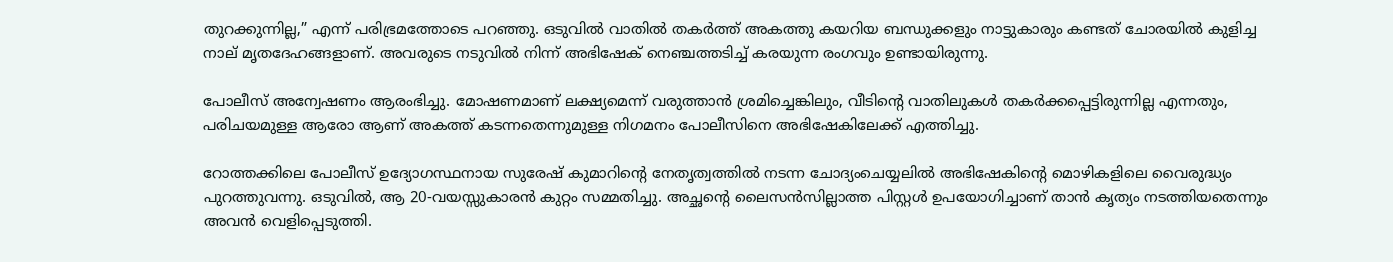തുറക്കുന്നില്ല,” എന്ന് പരിഭ്രമത്തോടെ പറഞ്ഞു. ഒടുവിൽ വാതിൽ തകർത്ത് അകത്തു കയറിയ ബന്ധുക്കളും നാട്ടുകാരും കണ്ടത് ചോരയിൽ കുളിച്ച നാല് മൃതദേഹങ്ങളാണ്. അവരുടെ നടുവിൽ നിന്ന് അഭിഷേക് നെഞ്ചത്തടിച്ച് കരയുന്ന രംഗവും ഉണ്ടായിരുന്നു.

പോലീസ് അന്വേഷണം ആരംഭിച്ചു. മോഷണമാണ് ലക്ഷ്യമെന്ന് വരുത്താൻ ശ്രമിച്ചെങ്കിലും, വീടിന്റെ വാതിലുകൾ തകർക്കപ്പെട്ടിരുന്നില്ല എന്നതും, പരിചയമുള്ള ആരോ ആണ് അകത്ത് കടന്നതെന്നുമുള്ള നിഗമനം പോലീസിനെ അഭിഷേകിലേക്ക് എത്തിച്ചു.

റോത്തക്കിലെ പോലീസ് ഉദ്യോഗസ്ഥനായ സുരേഷ് കുമാറിന്റെ നേതൃത്വത്തിൽ നടന്ന ചോദ്യംചെയ്യലിൽ അഭിഷേകിന്റെ മൊഴികളിലെ വൈരുദ്ധ്യം പുറത്തുവന്നു. ഒടുവിൽ, ആ 20-വയസ്സുകാരൻ കുറ്റം സമ്മതിച്ചു. അച്ഛന്റെ ലൈസൻസില്ലാത്ത പിസ്റ്റൾ ഉപയോഗിച്ചാണ് താൻ കൃത്യം നടത്തിയതെന്നും അവൻ വെളിപ്പെടുത്തി.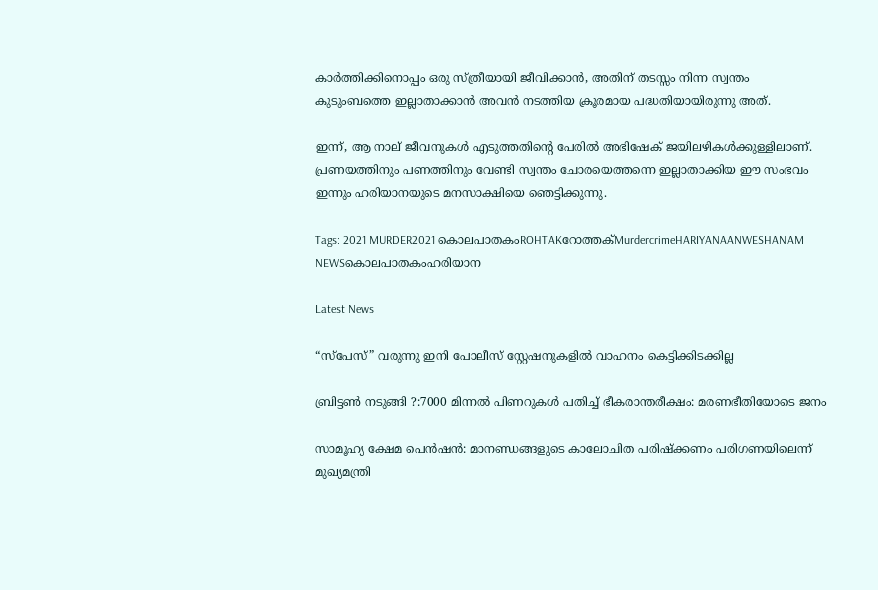കാർത്തിക്കിനൊപ്പം ഒരു സ്ത്രീയായി ജീവിക്കാൻ, അതിന് തടസ്സം നിന്ന സ്വന്തം കുടുംബത്തെ ഇല്ലാതാക്കാൻ അവൻ നടത്തിയ ക്രൂരമായ പദ്ധതിയായിരുന്നു അത്.

ഇന്ന്, ആ നാല് ജീവനുകൾ എടുത്തതിന്റെ പേരിൽ അഭിഷേക് ജയിലഴികൾക്കുള്ളിലാണ്. പ്രണയത്തിനും പണത്തിനും വേണ്ടി സ്വന്തം ചോരയെത്തന്നെ ഇല്ലാതാക്കിയ ഈ സംഭവം ഇന്നും ഹരിയാനയുടെ മനസാക്ഷിയെ ഞെട്ടിക്കുന്നു.

Tags: 2021 MURDER2021 കൊലപാതകംROHTAKറോത്തക്MurdercrimeHARIYANAANWESHANAM NEWSകൊലപാതകംഹരിയാന

Latest News

“സ്പേസ്” വരുന്നു ഇനി പോലീസ് സ്റ്റേഷനുകളില്‍ വാഹനം കെട്ടിക്കിടക്കില്ല

ബ്രിട്ടണ്‍ നടുങ്ങി ?:7000 മിന്നല്‍ പിണറുകള്‍ പതിച്ച് ഭീകരാന്തരീക്ഷം: മരണഭീതിയോടെ ജനം

സാമൂഹ്യ ക്ഷേമ പെന്‍ഷന്‍: മാനണ്ഡങ്ങളുടെ കാലോചിത പരിഷ്‌ക്കണം പരിഗണയിലെന്ന് മുഖ്യമന്ത്രി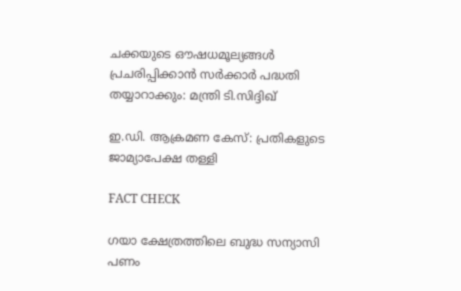ചക്കയുടെ ഔഷധമൂല്യങ്ങള്‍ പ്രചരിപ്പിക്കാന്‍ സർക്കാർ പദ്ധതി തയ്യാറാക്കും: മന്ത്രി ടി.സിദ്ദിഖ്

ഇ.ഡി. ആക്രമണ കേസ്: പ്രതികളുടെ ജാമ്യാപേക്ഷ തള്ളി

FACT CHECK

ഗയാ ക്ഷേത്രത്തിലെ ബുദ്ധ സന്യാസി പണം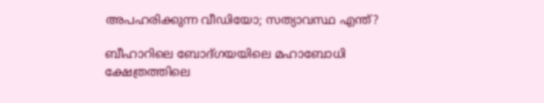അപഹരിക്കുന്ന വീഡിയോ; സത്യാവസ്ഥ എന്ത്?

ബീഹാറിലെ ബോദ്ഗയയിലെ മഹാബോധി ക്ഷേത്രത്തിലെ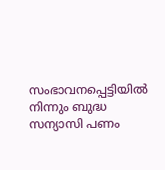സംഭാവനപ്പെട്ടിയില്‍ നിന്നും ബുദ്ധ സന്യാസി പണം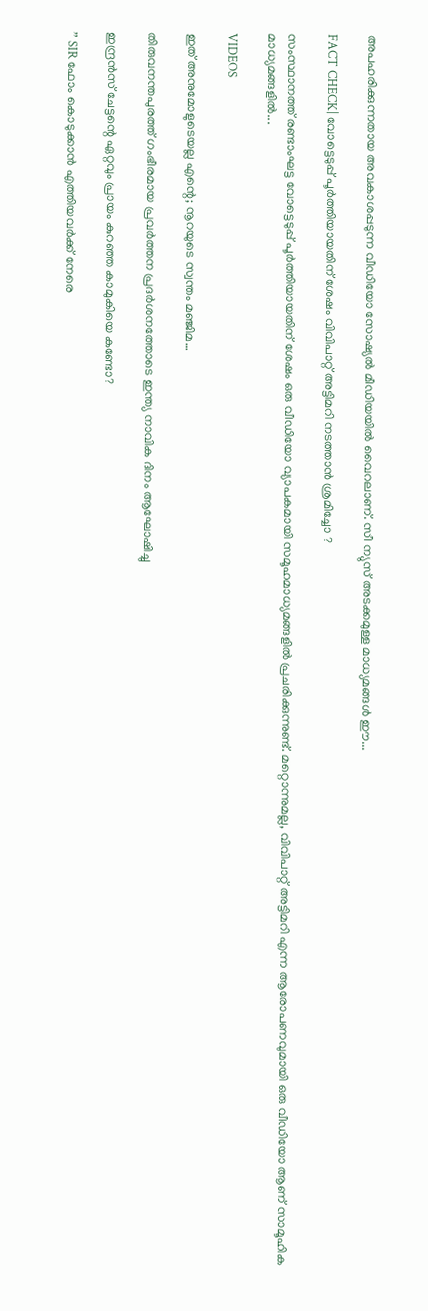അപഹരിക്കുന്നതായ അവകാശപ്പടുന്ന വീഡിയോ സോഷ്യല്‍ മീഡിയയില്‍ വൈറലാണ്. സീ ന്യുസ് അടക്കമുള്ള മാധ്യമങ്ങള്‍ ഈ...

FACT CHECK| വോട്ടെടുപ്പ് പൂർത്തിയായതിന് ശേഷം വിവിപാറ്റ് അട്ടിമറി നടത്താൻ ശ്രമിച്ചോ ?

സംസ്ഥാനത്ത് രണ്ടാംഘട്ട വോട്ടെടുപ്പ് പൂർത്തിയായതിന് ശേഷം ഒരു വീഡിയോ വ്യാപകമായി സമൂഹമാധ്യമങ്ങളിൽ പ്രചരിക്കുന്നുണ്ട്. മറ്റൊന്നുമല്ല, വിവിപാറ്റ് അട്ടിമറി എന്ന ആരോപണവുമായി ഒരു വീഡിയോ ആണ് സാമൂഹിക മാധ്യമങ്ങളിൽ...

VIDEOS

ഇത് അനുമോളുടെയല്ല എന്റെ; നൂറയുടെ സ്വന്തം മഞ്ജിമ…

തിരുവനന്തപുരത്ത് ഗംഭീരമായ പ്രവർത്തന പ്രദർശനത്തോടെ ഇന്ത്യ നാവിക ദിനം ആഘോഷിച്ചു

ഇന്ദ്രൻസ് ചേട്ടന്റെ ഏറ്റവും പ്രായം കുറഞ്ഞ കാമുകിയെ കണ്ടോ?

” SIR ഫോം കൊടുക്കാൻ എത്തിയവർക്ക് നേരെ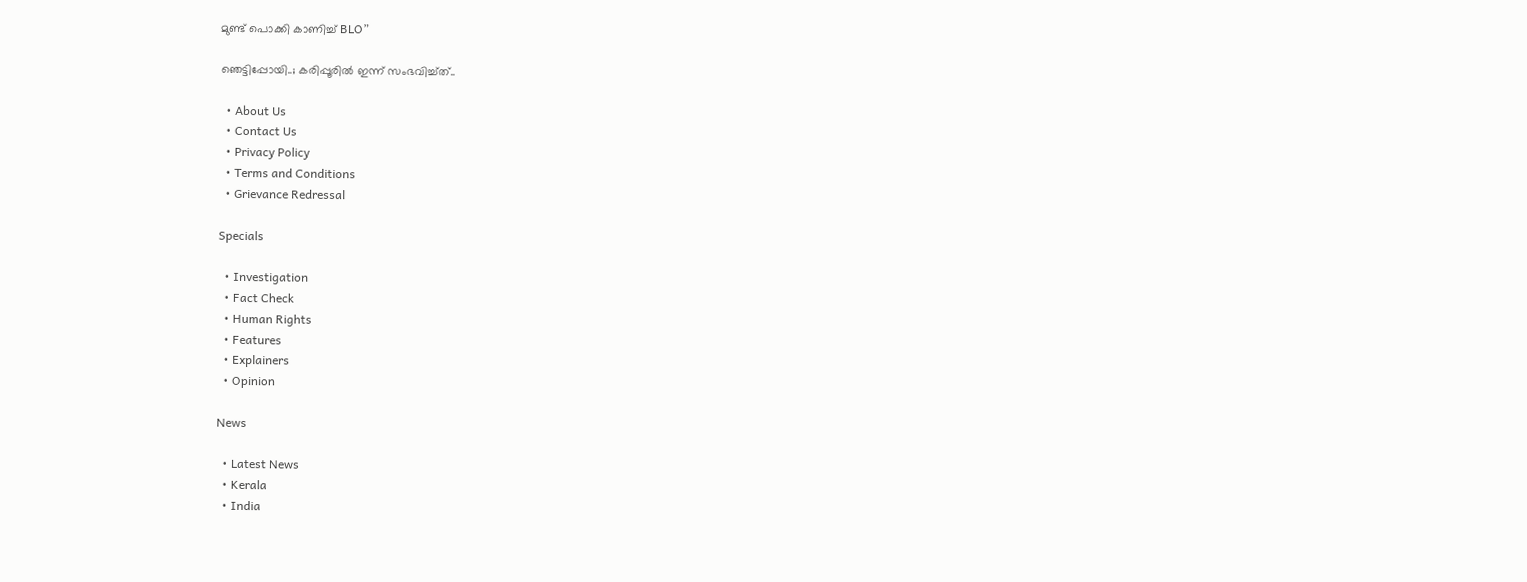മുണ്ട് പൊക്കി കാണിച്ച് BLO”

ഞെട്ടിപ്പോയി..; കരിപ്പൂരിൽ ഇന്ന് സംഭവിച്ച്ത്..

  • About Us
  • Contact Us
  • Privacy Policy
  • Terms and Conditions
  • Grievance Redressal

Specials

  • Investigation
  • Fact Check
  • Human Rights
  • Features
  • Explainers
  • Opinion

News

  • Latest News
  • Kerala
  • India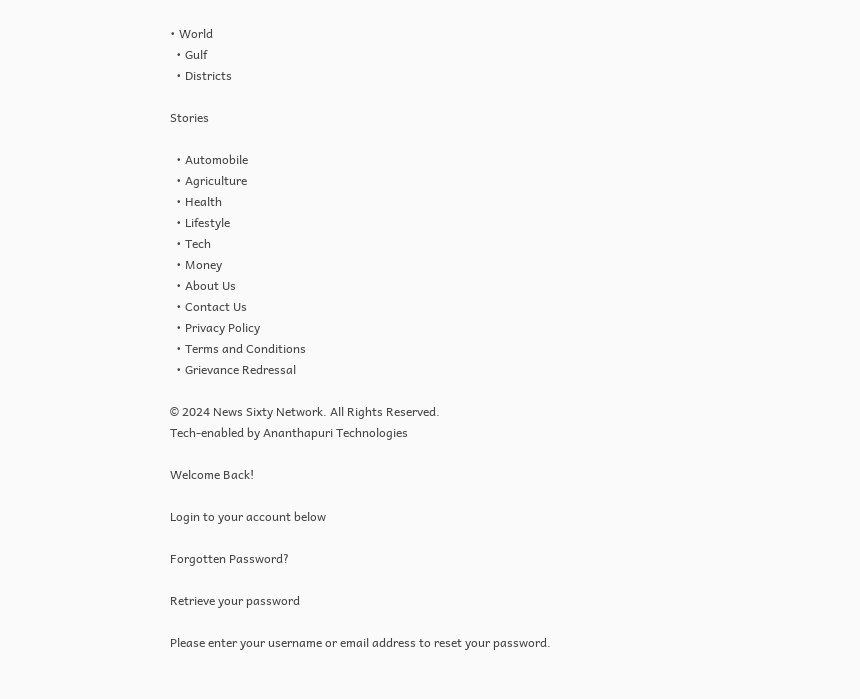• World
  • Gulf
  • Districts

Stories

  • Automobile
  • Agriculture
  • Health
  • Lifestyle
  • Tech
  • Money
  • About Us
  • Contact Us
  • Privacy Policy
  • Terms and Conditions
  • Grievance Redressal

© 2024 News Sixty Network. All Rights Reserved.
Tech-enabled by Ananthapuri Technologies

Welcome Back!

Login to your account below

Forgotten Password?

Retrieve your password

Please enter your username or email address to reset your password.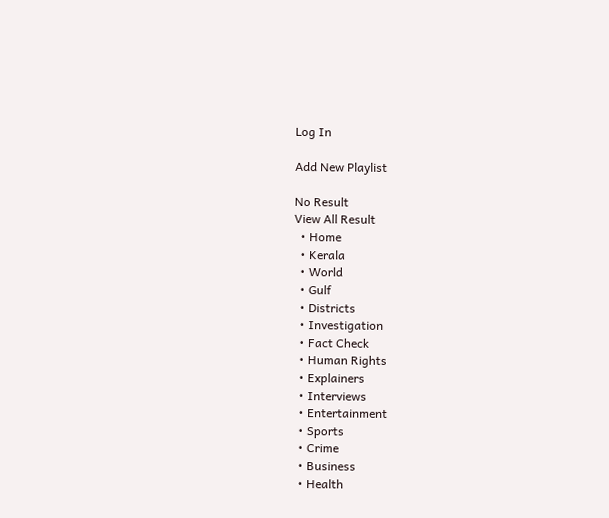Log In

Add New Playlist

No Result
View All Result
  • Home
  • Kerala
  • World
  • Gulf
  • Districts
  • Investigation
  • Fact Check
  • Human Rights
  • Explainers
  • Interviews
  • Entertainment
  • Sports
  • Crime
  • Business
  • Health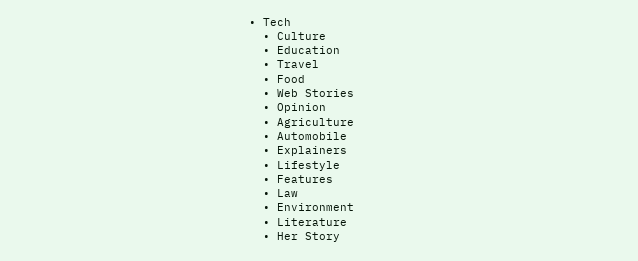• Tech
  • Culture
  • Education
  • Travel
  • Food
  • Web Stories
  • Opinion
  • Agriculture
  • Automobile
  • Explainers
  • Lifestyle
  • Features
  • Law
  • Environment
  • Literature
  • Her Story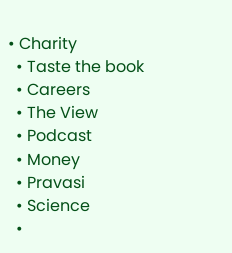• Charity
  • Taste the book
  • Careers
  • The View
  • Podcast
  • Money
  • Pravasi
  • Science
  •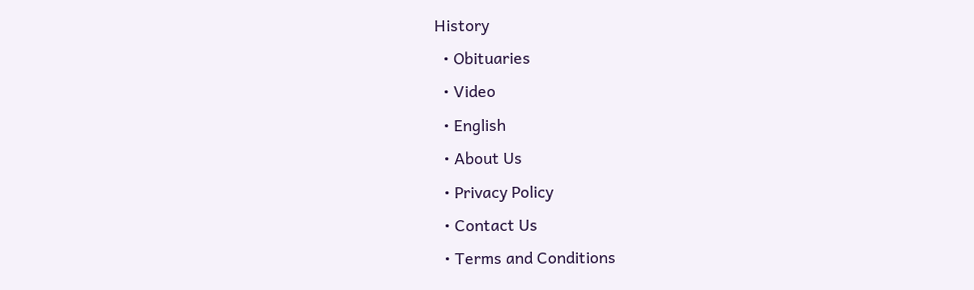History
  • Obituaries
  • Video
  • English
  • About Us
  • Privacy Policy
  • Contact Us
  • Terms and Conditions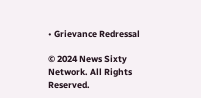• Grievance Redressal

© 2024 News Sixty Network. All Rights Reserved.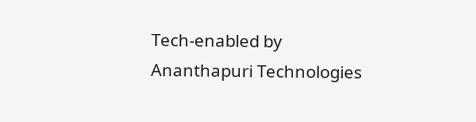Tech-enabled by Ananthapuri Technologies